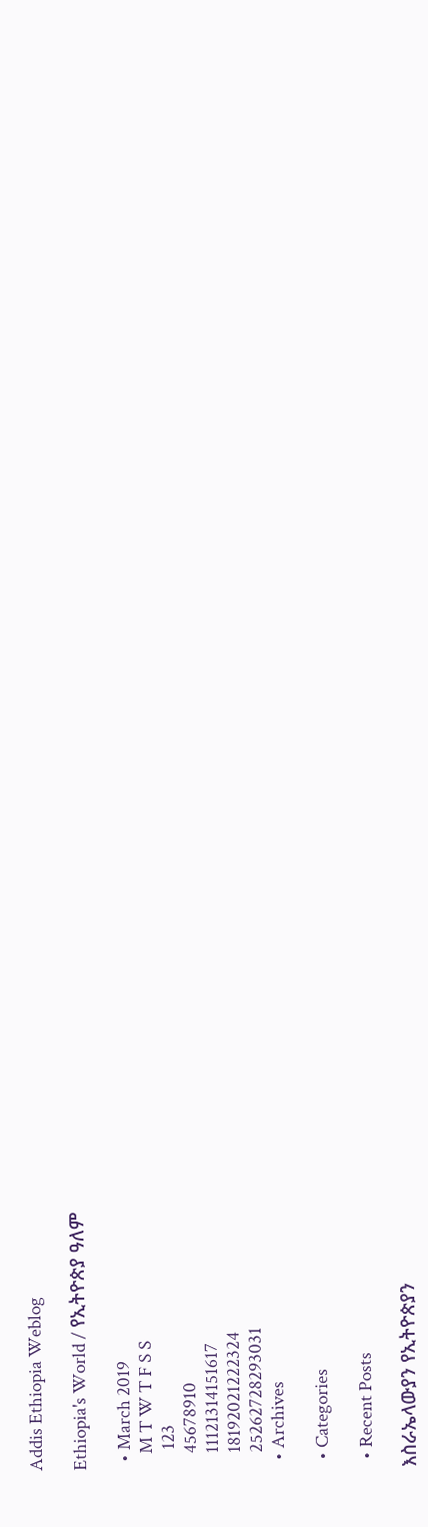Addis Ethiopia Weblog

Ethiopia's World / የኢትዮጵያ ዓለም

  • March 2019
    M T W T F S S
     123
    45678910
    11121314151617
    18192021222324
    25262728293031
  • Archives

  • Categories

  • Recent Posts

እስራኤላውያን የኢትዮጵያን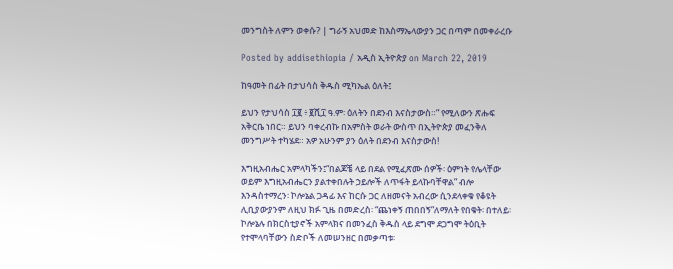መንግስት ለምን ወቀሱ? | ግራኝ አህመድ ከእስማኤላውያን ጋር በጣም በመቀራረቡ

Posted by addisethiopia / አዲስ ኢትዮጵያ on March 22, 2019

ከዓመት በፊት በታህሳስ ቅዱስ ሚካኤል ዕለት፤

ይህን የታህሳስ ፲፪ ፥ ፪ሺ፲ ዓ.ም፡ ዕለትን በደንብ እናስታውስ።” የሚለውን ጽሑፍ አቅርቤ ነበር። ይህን ባቀረብኩ በአምስት ወራት ውስጥ በኢትዮጵያ መፈንቅለ መንግሥት ተካሄደ። አዎ አሁንም ያን ዕለት በደንብ እናስታውስ!

እግዚአብሔር አምላካችን፤“በልጆቼ ላይ በደል የሚፈጽሙ ሰዎች፡ ዕምነት የሌላቸው ወይም እግዚአብሔርን ያልተቀበሉት ኃይሎች ለጥፋት ይላኩባቸዋል” ብሎ እንዳስተማረን፡ ኮሎኔል ጋዳፊ እና ከርሱ ጋር ለዘመናት አብረው ሲንደላቀቁ የቆዩት ሊቢያውያንም ለዚህ ክፉ ጊዜ በመድረስ፡ “ጨነቀኝ ጠበበኝ”ለማለት የበቁት፡ በተለይ፡ ኮሎኔሉ በክርስቲያኖች አምላክና በመንፈስ ቅዱስ ላይ ደግሞ ደጋግሞ ትዕቢት የተሞላባቸውን ስድቦች ለመሠንዘር በመቃጣቱ፡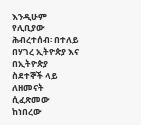እንዲሁም የሊቢያው ሕብረተሰብ፡ በተለይ በሃገረ ኢትዮጵያ እና በኢትዮጵያ ስደተኞች ላይ ለዘመናት ሲፈጽመው ከነበረው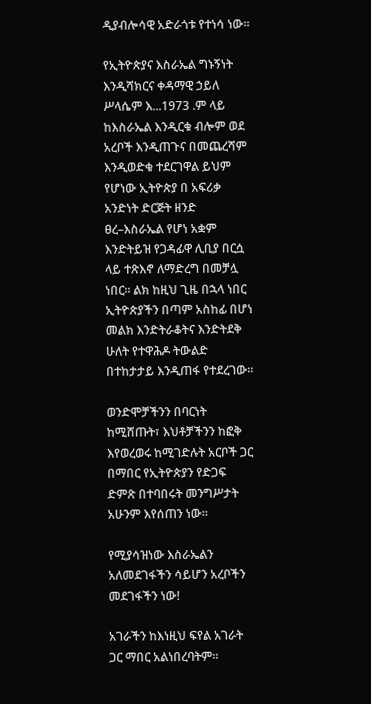ዲያብሎሳዊ አድራጎቱ የተነሳ ነው።

የኢትዮጵያና እስራኤል ግኑኝነት እንዲሻክርና ቀዳማዊ ኃይለ ሥላሴም እ...1973 .ም ላይ ከእስራኤል እንዲርቁ ብሎም ወደ አረቦች እንዲጠጉና በመጨረሻም እንዲወድቁ ተደርገዋል ይህም የሆነው ኢትዮጵያ በ አፍሪቃ አንድነት ድርጅት ዘንድ ፀረ–እስራኤል የሆነ አቋም እንድትይዝ የጋዳፊዋ ሊቢያ በርሷ ላይ ተጽእኖ ለማድረግ በመቻሏ ነበር። ልክ ከዚህ ጊዜ በኋላ ነበር ኢትዮጵያችን በጣም አስከፊ በሆነ መልክ እንድትራቆትና እንድትደቅ ሁለት የተዋሕዶ ትውልድ በተከታታይ እንዲጠፋ የተደረገው።

ወንድሞቻችንን በባርነት ከሚሸጡት፣ እህቶቻችንን ከፎቅ እየወረወሩ ከሚገድሉት አርቦች ጋር በማበር የኢትዮጵያን የድጋፍ ድምጽ በተባበሩት መንግሥታት አሁንም እየሰጠን ነው።

የሚያሳዝነው እስራኤልን አለመደገፋችን ሳይሆን አረቦችን መደገፋችን ነው!

አገራችን ከእነዚህ ፍየል አገራት ጋር ማበር አልነበረባትም።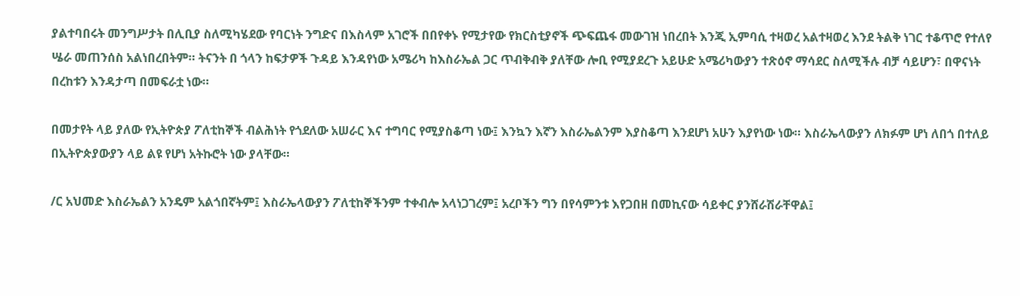ያልተባበሩት መንግሥታት በሊቢያ ስለሚካሄደው የባርነት ንግድና በእስላም አገሮች በበየቀኑ የሚታየው የክርስቲያኖች ጭፍጨፋ መውገዝ ነበረበት እንጂ ኢምባሲ ተዛወረ አልተዛወረ እንደ ትልቅ ነገር ተቆጥሮ የተለየ ሤራ መጠንሰስ አልነበረበትም። ትናንት በ ጎላን ከፍታዎች ጉዳይ እንዳየነው አሜሪካ ከእስራኤል ጋር ጥብቅብቅ ያለቸው ሎቢ የሚያደረጉ አይሁድ አሜሪካውያን ተጽዕኖ ማሳደር ስለሚችሉ ብቻ ሳይሆን፣ በዋናነት በረከቱን እንዳታጣ በመፍራቷ ነው።

በመታየት ላይ ያለው የኢትዮጵያ ፖለቲከኞች ብልሕነት የጎደለው አሠራር እና ተግባር የሚያስቆጣ ነው፤ እንኳን እኛን እስራኤልንም እያስቆጣ እንደሆነ አሁን እያየነው ነው። እስራኤላውያን ለክፉም ሆነ ለበጎ በተለይ በኢትዮጵያውያን ላይ ልዩ የሆነ አትኩሮት ነው ያላቸው።

/ር አህመድ እስራኤልን አንዴም አልጎበኛትም፤ እስራኤላውያን ፖለቲከኞችንም ተቀብሎ አላነጋገረም፤ አረቦችን ግን በየሳምንቱ እየጋበዘ በመኪናው ሳይቀር ያንሸራሽራቸዋል፤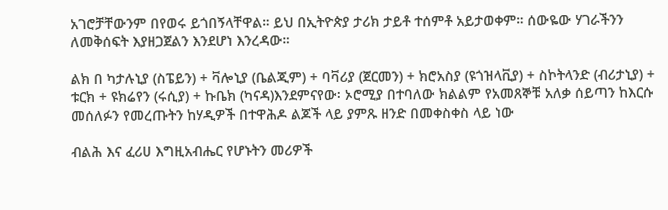አገሮቻቸውንም በየወሩ ይጎበኝላቸዋል። ይህ በኢትዮጵያ ታሪክ ታይቶ ተሰምቶ አይታወቀም። ሰውዬው ሃገራችንን ለመቅሰፍት እያዘጋጀልን እንደሆነ እንረዳው።

ልክ በ ካታሉኒያ (ስፔይን) + ቫሎኒያ (ቤልጂም) + ባቫሪያ (ጀርመን) + ክሮአስያ (ዩጎዝላቪያ) + ስኮትላንድ (ብሪታኒያ) + ቱርክ + ዩክሬየን (ሩሲያ) + ኩቤክ (ካናዳ)እንደምናየው፡ ኦሮሚያ በተባለው ክልልም የአመጸኞቹ አለቃ ሰይጣን ከእርሱ መሰለፉን የመረጡትን ከሃዲዎች በተዋሕዶ ልጆች ላይ ያምጹ ዘንድ በመቀስቀስ ላይ ነው

ብልሕ እና ፈሪሀ እግዚአብሔር የሆኑትን መሪዎች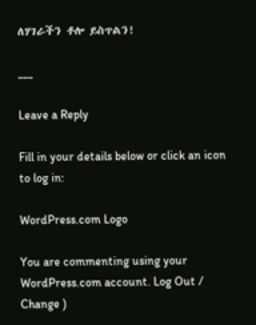ለሃገራችን ቶሎ ይስጥልን!

___

Leave a Reply

Fill in your details below or click an icon to log in:

WordPress.com Logo

You are commenting using your WordPress.com account. Log Out /  Change )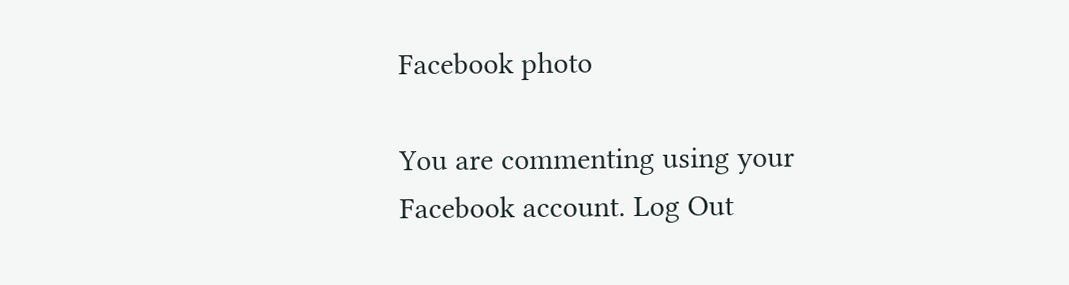Facebook photo

You are commenting using your Facebook account. Log Out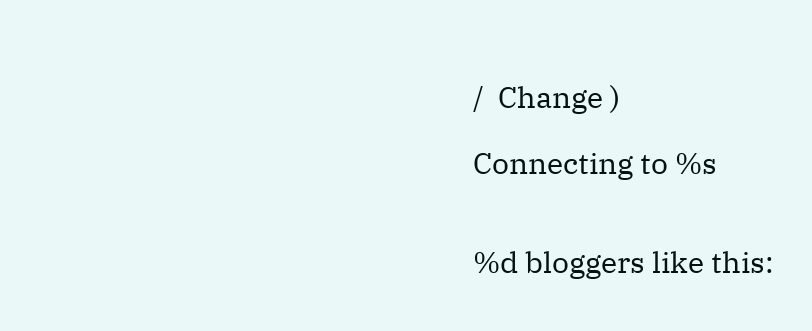/  Change )

Connecting to %s


%d bloggers like this: